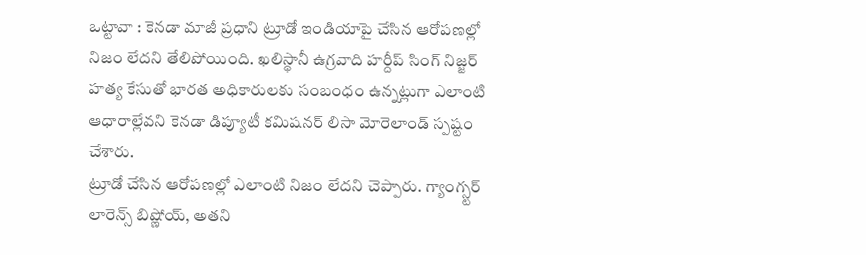ఒట్టావా : కెనడా మాజీ ప్రధాని ట్రూడో ఇండియాపై చేసిన ఆరోపణల్లో నిజం లేదని తేలిపోయింది. ఖలిస్థానీ ఉగ్రవాది హర్దీప్ సింగ్ నిజ్జర్ హత్య కేసుతో భారత అధికారులకు సంబంధం ఉన్నట్లుగా ఎలాంటి ఆధారాల్లేవని కెనడా డిప్యూటీ కమిషనర్ లిసా మోరెలాండ్ స్పష్టం చేశారు.
ట్రూడో చేసిన ఆరోపణల్లో ఎలాంటి నిజం లేదని చెప్పారు. గ్యాంగ్స్టర్ లారెన్స్ బిష్ణోయ్, అతని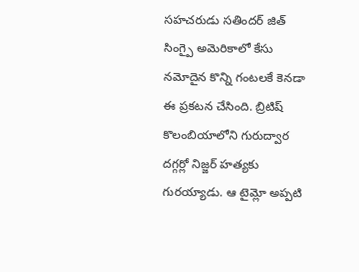సహచరుడు సతిందర్ జిత్ సింగ్పై అమెరికాలో కేసు నమోదైన కొన్ని గంటలకే కెనడా ఈ ప్రకటన చేసింది. బ్రిటిష్ కొలంబియాలోని గురుద్వార దగ్గర్లో నిజ్జర్ హత్యకు గురయ్యాడు. ఆ టైమ్లో అప్పటి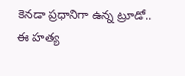కెనడా ప్రధానిగా ఉన్న ట్రూడో.. ఈ హత్య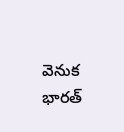వెనుక భారత్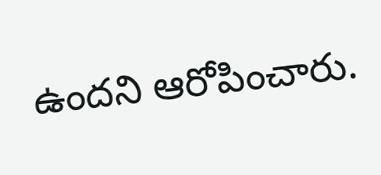ఉందని ఆరోపించారు.